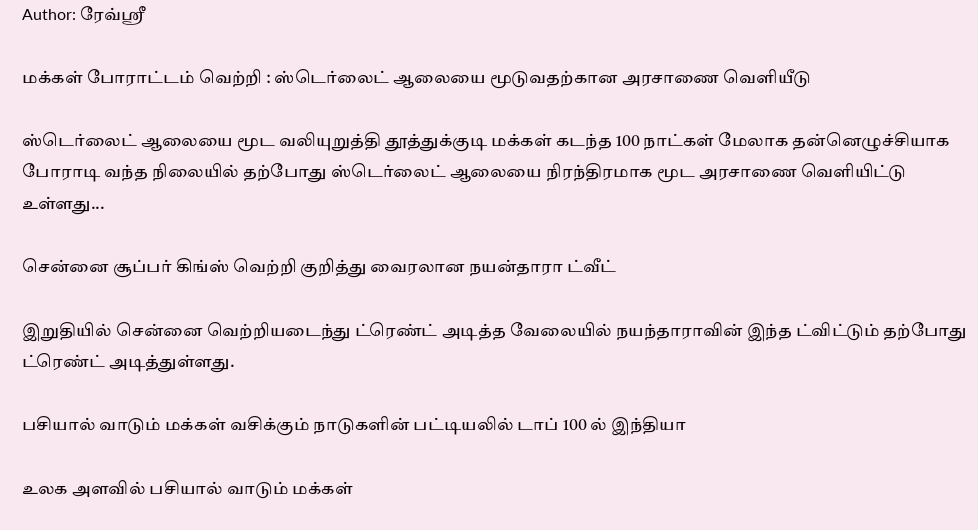Author: ரேவ்ஸ்ரீ

மக்கள் போராட்டம் வெற்றி : ஸ்டெர்லைட் ஆலையை மூடுவதற்கான அரசாணை வெளியீடு

ஸ்டெர்லைட் ஆலையை மூட வலியுறுத்தி தூத்துக்குடி மக்கள் கடந்த 100 நாட்கள் மேலாக தன்னெழுச்சியாக போராடி வந்த நிலையில் தற்போது ஸ்டெர்லைட் ஆலையை நிரந்திரமாக மூட அரசாணை வெளியிட்டு உள்ளது...

சென்னை சூப்பர் கிங்ஸ் வெற்றி குறித்து வைரலான நயன்தாரா ட்வீட்

இறுதியில் சென்னை வெற்றியடைந்து ட்ரெண்ட் அடித்த வேலையில் நயந்தாராவின் இந்த ட்விட்டும் தற்போது ட்ரெண்ட் அடித்துள்ளது.

பசியால் வாடும் மக்கள் வசிக்கும் நாடுகளின் பட்டியலில் டாப் 100 ல் இந்தியா

உலக அளவில் பசியால் வாடும் மக்கள்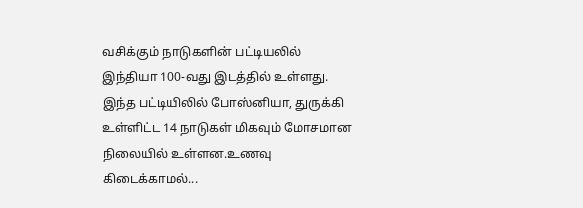வசிக்கும் நாடுகளின் பட்டியலில் இந்தியா 100-வது இடத்தில் உள்ளது. இந்த பட்டியிலில் போஸ்னியா, துருக்கி உள்ளிட்ட 14 நாடுகள் மிகவும் மோசமான நிலையில் உள்ளன.உணவு கிடைக்காமல்...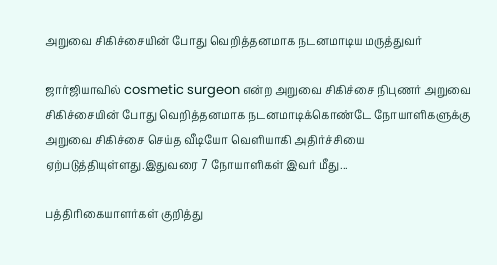அறுவை சிகிச்சையின் போது வெறித்தனமாக நடனமாடிய மருத்துவர்

ஜார்ஜியாவில் cosmetic surgeon என்ற அறுவை சிகிச்சை நிபுணர் அறுவை சிகிச்சையின் போது வெறித்தனமாக நடனமாடிக்கொண்டே நோயாளிகளுக்கு அறுவை சிகிச்சை செய்த வீடியோ வெளியாகி அதிர்ச்சியை ஏற்படுத்தியுள்ளது.இதுவரை 7 நோயாளிகள் இவர் மீது...

பத்திரிகையாளர்கள் குறித்து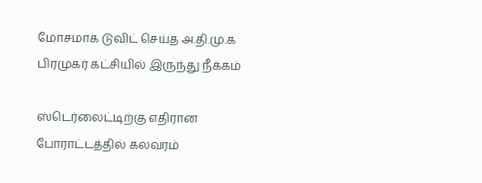மோசமாக டுவிட் செய்த அ.தி.மு.க பிரமுகர் கட்சியில் இருந்து நீக்கம்

ஸ்டெர்லைட்டிற்கு எதிரான போராட்டத்தில் கலவரம்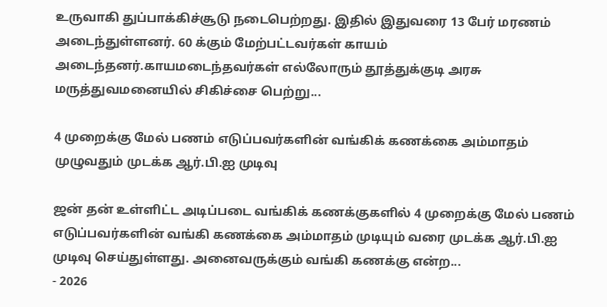உருவாகி துப்பாக்கிச்சூடு நடைபெற்றது. இதில் இதுவரை 13 பேர் மரணம் அடைந்துள்ளனர். 60 க்கும் மேற்பட்டவர்கள் காயம் அடைந்தனர்.காயமடைந்தவர்கள் எல்லோரும் தூத்துக்குடி அரசு மருத்துவமனையில் சிகிச்சை பெற்று...

4 முறைக்கு மேல் பணம் எடுப்பவர்களின் வங்கிக் கணக்கை அம்மாதம் முழுவதும் முடக்க ஆர்.பி.ஐ முடிவு

ஜன் தன் உள்ளிட்ட அடிப்படை வங்கிக் கணக்குகளில் 4 முறைக்கு மேல் பணம் எடுப்பவர்களின் வங்கி கணக்கை அம்மாதம் முடியும் வரை முடக்க ஆர்.பி.ஐ முடிவு செய்துள்ளது. அனைவருக்கும் வங்கி கணக்கு என்ற...
- 2026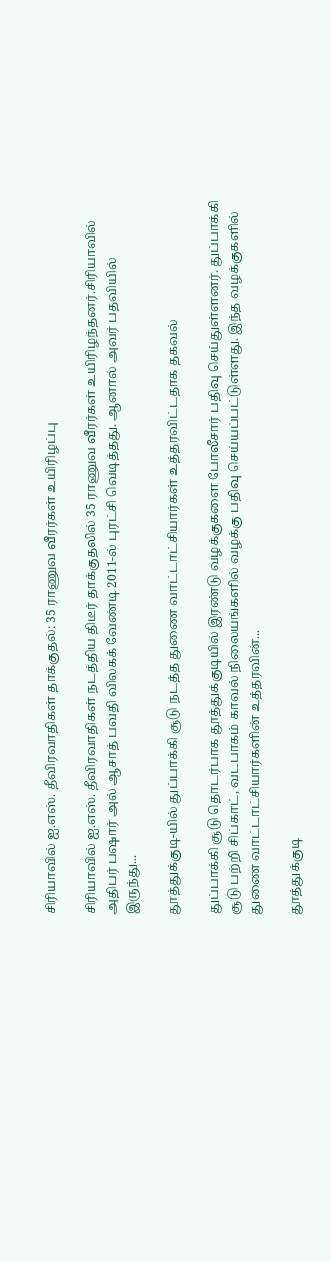சிரியாவில் ஐ.எஸ். தீவிரவாதிகள் தாக்குதல்: 35 ராணுவ வீரர்கள் உயிரிழப்பு

சிரியாவில் ஐ.எஸ். தீவிரவாதிகள் நடத்திய திடீர் தாக்குதலில் 35 ராணுவ வீரர்கள் உயிரிழந்தனர்.சிரியாவில் அதிபர் பஷார் அல் ஆசாத் பவதி விலகக் வேண்டி 2011-ல் புரட்சி வெடித்தது. ஆனால் அவர் பதவியில் இருந்து...

தூத்துக்குடி-யில் துப்பாக்கி சூடு நடத்த துணை வாட்டாட்சியார்கள் உத்தரவிட்டதாக தகவல்

துப்பாக்கி சூடு தொடர்பாக தூத்துக்குடியில் இரண்டு வழக்குகளை போலீசார் பதிவு செய்துள்ளனர். துப்பாக்கி சூடு பற்றி சிப்காட், வடபாகம் காவல் நிலையங்களில் வழக்கு பதிவு செய்யப்பட்டுள்ளது. இந்த வழக்குகளில் துணை வாட்டாட்சியார்களின் உத்தரவின்...

தூத்துக்குடி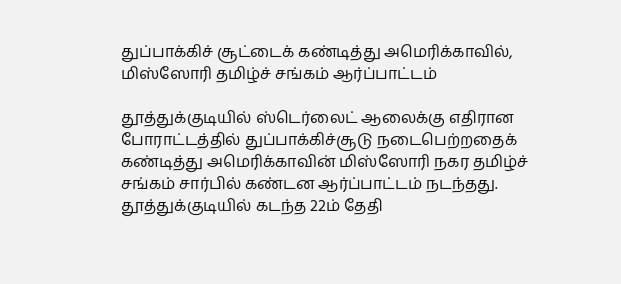துப்பாக்கிச் சூட்டைக் கண்டித்து அமெரிக்காவில், மிஸ்ஸோரி தமிழ்ச் சங்கம் ஆர்ப்பாட்டம்

தூத்துக்குடியில் ஸ்டெர்லைட் ஆலைக்கு எதிரான போராட்டத்தில் துப்பாக்கிச்சூடு நடைபெற்றதைக் கண்டித்து அமெரிக்காவின் மிஸ்ஸோரி நகர தமிழ்ச் சங்கம் சார்பில் கண்டன ஆர்ப்பாட்டம் நடந்தது. தூத்துக்குடியில் கடந்த 22ம் தேதி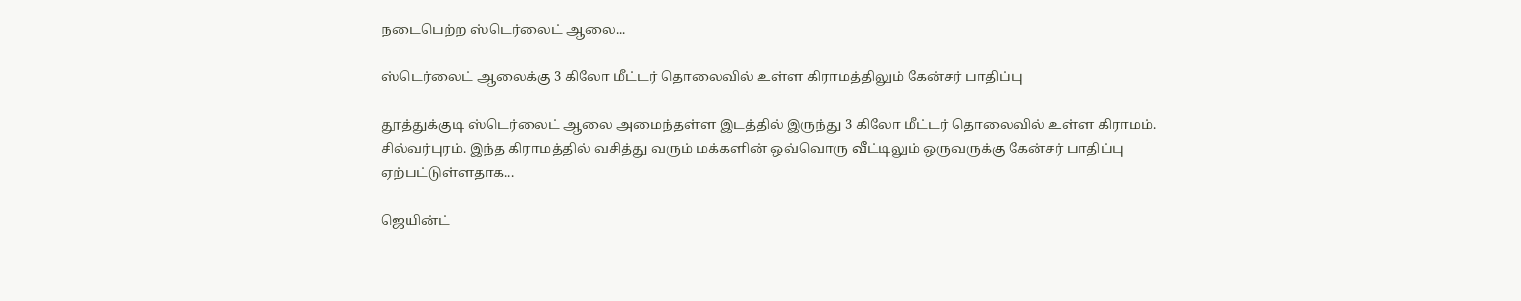நடைபெற்ற ஸ்டெர்லைட் ஆலை...

ஸ்டெர்லைட் ஆலைக்கு 3 கிலோ மீட்டர் தொலைவில் உள்ள கிராமத்திலும் கேன்சர் பாதிப்பு

தூத்துக்குடி ஸ்டெர்லைட் ஆலை அமைந்தள்ள இடத்தில் இருந்து 3 கிலோ மீட்டர் தொலைவில் உள்ள கிராமம். சில்வர்புரம். இந்த கிராமத்தில் வசித்து வரும் மக்களின் ஒவ்வொரு வீட்டிலும் ஒருவருக்கு கேன்சர் பாதிப்பு ஏற்பட்டுள்ளதாக...

ஜெயின்ட்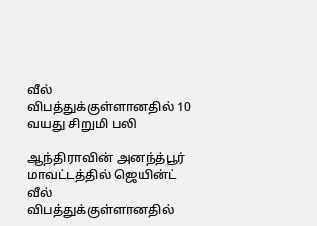வீல் விபத்துக்குள்ளானதில் 10 வயது சிறுமி பலி

ஆந்திராவின் அனந்த்பூர் மாவட்டத்தில் ஜெயின்ட் வீல் விபத்துக்குள்ளானதில்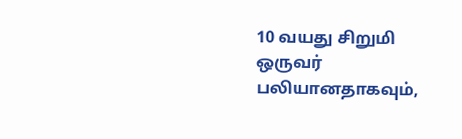10 வயது சிறுமி ஒருவர் பலியானதாகவும்,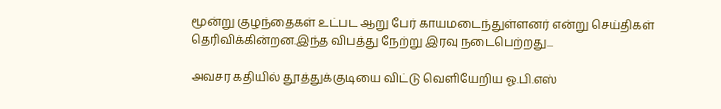மூன்று குழந்தைகள் உட்பட ஆறு பேர் காயமடைந்துள்ளனர் என்று செய்திகள் தெரிவிக்கின்றன.இந்த விபத்து நேற்று இரவு நடைபெற்றது...

அவசர கதியில் தூத்துக்குடியை விட்டு வெளியேறிய ஓ.பி.எஸ்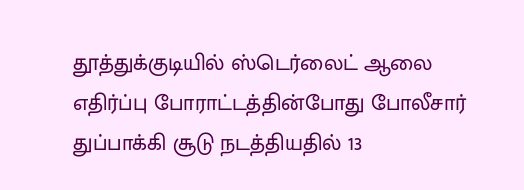தூத்துக்குடியில் ஸ்டெர்லைட் ஆலை எதிர்ப்பு போராட்டத்தின்போது போலீசார் துப்பாக்கி சூடு நடத்தியதில் 13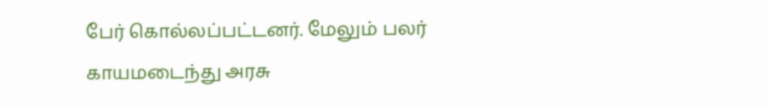பேர் கொல்லப்பட்டனர். மேலும் பலர் காயமடைந்து அரசு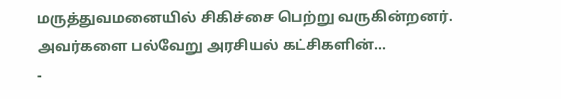மருத்துவமனையில் சிகிச்சை பெற்று வருகின்றனர். அவர்களை பல்வேறு அரசியல் கட்சிகளின்...
-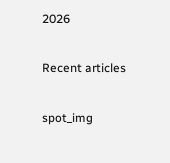2026

Recent articles

spot_img